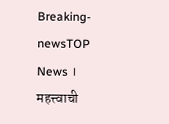Breaking-newsTOP News । महत्त्वाची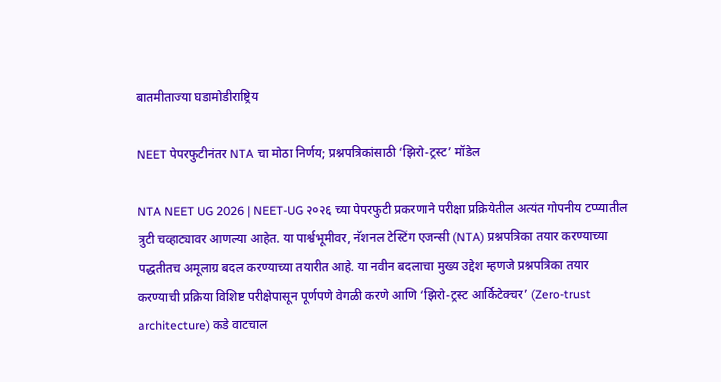बातमीताज्या घडामोडीराष्ट्रिय

NEET पेपरफुटीनंतर NTA चा मोठा निर्णय; प्रश्नपत्रिकांसाठी ‘झिरो-ट्रस्ट’ मॉडेल

NTA NEET UG 2026 | NEET-UG २०२६ च्या पेपरफुटी प्रकरणाने परीक्षा प्रक्रियेतील अत्यंत गोपनीय टप्प्यातील त्रुटी चव्हाट्यावर आणल्या आहेत. या पार्श्वभूमीवर, नॅशनल टेस्टिंग एजन्सी (NTA) प्रश्नपत्रिका तयार करण्याच्या पद्धतीतच अमूलाग्र बदल करण्याच्या तयारीत आहे. या नवीन बदलाचा मुख्य उद्देश म्हणजे प्रश्नपत्रिका तयार करण्याची प्रक्रिया विशिष्ट परीक्षेपासून पूर्णपणे वेगळी करणे आणि ‘झिरो-ट्रस्ट आर्किटेक्चर’ (Zero-trust architecture) कडे वाटचाल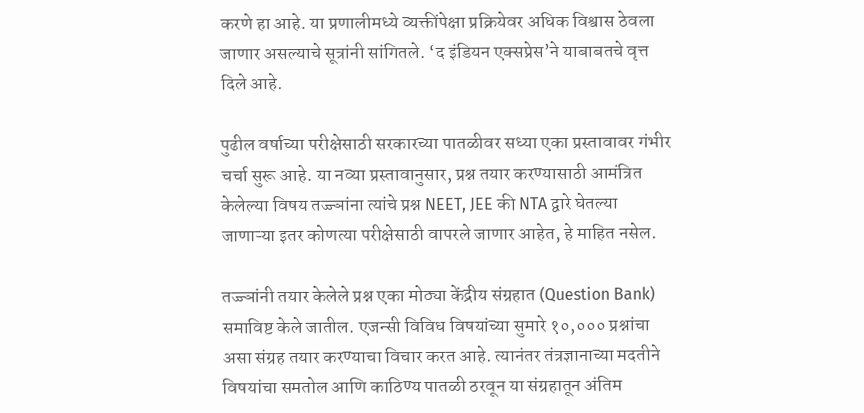करणे हा आहे. या प्रणालीमध्ये व्यक्तींपेक्षा प्रक्रियेवर अधिक विश्वास ठेवला जाणार असल्याचे सूत्रांनी सांगितले. ‘द इंडियन एक्सप्रेस’ने याबाबतचे वृत्त दिले आहे.

पुढील वर्षाच्या परीक्षेसाठी सरकारच्या पातळीवर सध्या एका प्रस्तावावर गंभीर चर्चा सुरू आहे. या नव्या प्रस्तावानुसार, प्रश्न तयार करण्यासाठी आमंत्रित केलेल्या विषय तज्ज्ञांना त्यांचे प्रश्न NEET, JEE की NTA द्वारे घेतल्या जाणाऱ्या इतर कोणत्या परीक्षेसाठी वापरले जाणार आहेत, हे माहित नसेल.

तज्ज्ञांनी तयार केलेले प्रश्न एका मोठ्या केंद्रीय संग्रहात (Question Bank) समाविष्ट केले जातील. एजन्सी विविध विषयांच्या सुमारे १०,००० प्रश्नांचा असा संग्रह तयार करण्याचा विचार करत आहे. त्यानंतर तंत्रज्ञानाच्या मदतीने विषयांचा समतोल आणि काठिण्य पातळी ठरवून या संग्रहातून अंतिम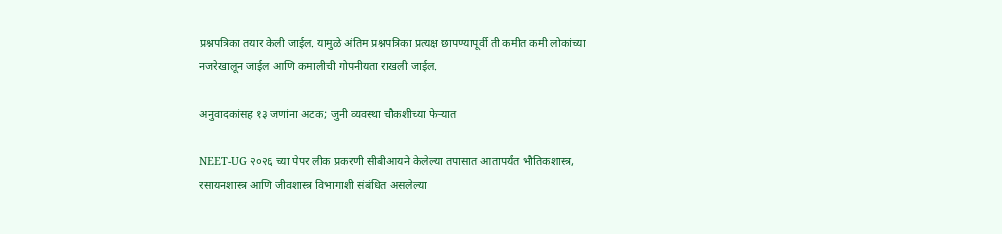प्रश्नपत्रिका तयार केली जाईल. यामुळे अंतिम प्रश्नपत्रिका प्रत्यक्ष छापण्यापूर्वी ती कमीत कमी लोकांच्या नजरेखालून जाईल आणि कमालीची गोपनीयता राखली जाईल.

अनुवादकांसह १३ जणांना अटक; जुनी व्यवस्था चौकशीच्या फेऱ्यात

NEET-UG २०२६ च्या पेपर लीक प्रकरणी सीबीआयने केलेल्या तपासात आतापर्यंत भौतिकशास्त्र, रसायनशास्त्र आणि जीवशास्त्र विभागाशी संबंधित असलेल्या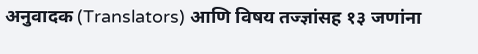अनुवादक (Translators) आणि विषय तज्ज्ञांसह १३ जणांना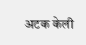अटक केली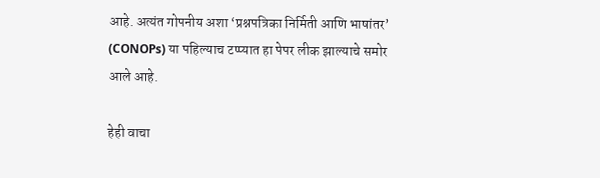आहे. अत्यंत गोपनीय अशा ‘प्रश्नपत्रिका निर्मिती आणि भाषांतर’ (CONOPs) या पहिल्याच टप्प्यात हा पेपर लीक झाल्याचे समोर आले आहे.

हेही वाचा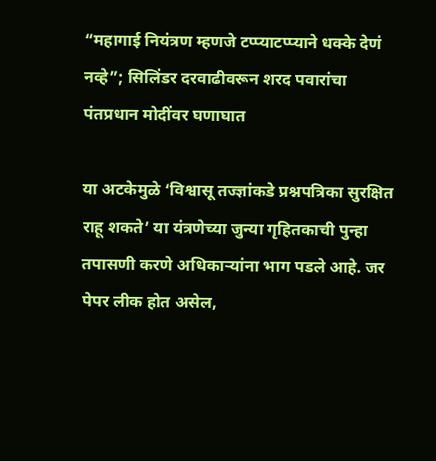“महागाई नियंत्रण म्हणजे टप्प्याटप्प्याने धक्के देणं नव्हे”; सिलिंडर दरवाढीवरून शरद पवारांचा पंतप्रधान मोदींवर घणाघात

या अटकेमुळे ‘विश्वासू तज्ज्ञांकडे प्रश्नपत्रिका सुरक्षित राहू शकते’ या यंत्रणेच्या जुन्या गृहितकाची पुन्हा तपासणी करणे अधिकाऱ्यांना भाग पडले आहे. जर पेपर लीक होत असेल,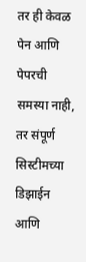तर ही केवळ पेन आणि पेपरची समस्या नाही, तर संपूर्ण सिस्टीमच्या डिझाईन आणि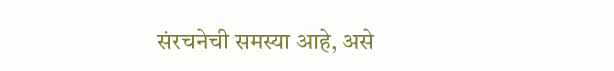संरचनेची समस्या आहे, असे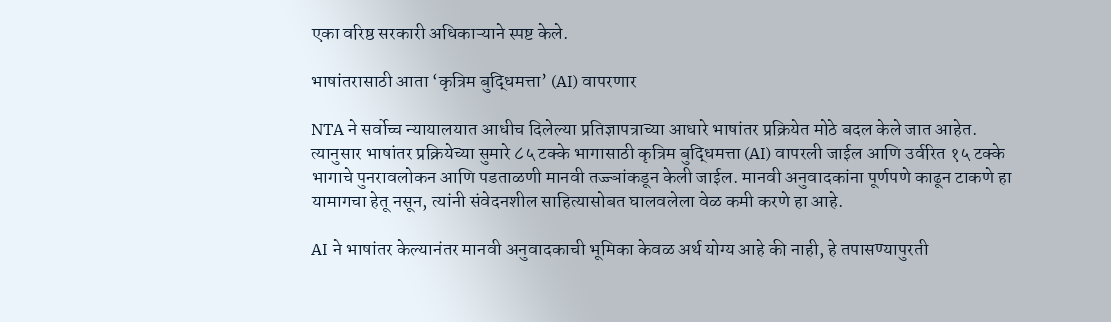एका वरिष्ठ सरकारी अधिकाऱ्याने स्पष्ट केले.

भाषांतरासाठी आता ‘कृत्रिम बुद्धिमत्ता’ (AI) वापरणार

NTA ने सर्वोच्च न्यायालयात आधीच दिलेल्या प्रतिज्ञापत्राच्या आधारे भाषांतर प्रक्रियेत मोठे बदल केले जात आहेत. त्यानुसार भाषांतर प्रक्रियेच्या सुमारे ८५ टक्के भागासाठी कृत्रिम बुद्धिमत्ता (AI) वापरली जाईल आणि उर्वरित १५ टक्के भागाचे पुनरावलोकन आणि पडताळणी मानवी तज्ज्ञांकडून केली जाईल. मानवी अनुवादकांना पूर्णपणे काढून टाकणे हा यामागचा हेतू नसून, त्यांनी संवेदनशील साहित्यासोबत घालवलेला वेळ कमी करणे हा आहे.

AI ने भाषांतर केल्यानंतर मानवी अनुवादकाची भूमिका केवळ अर्थ योग्य आहे की नाही, हे तपासण्यापुरती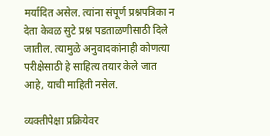मर्यादित असेल. त्यांना संपूर्ण प्रश्नपत्रिका न देता केवळ सुटे प्रश्न पडताळणीसाठी दिले जातील. त्यामुळे अनुवादकांनाही कोणत्या परीक्षेसाठी हे साहित्य तयार केले जात आहे, याची माहिती नसेल.

व्यक्तीपेक्षा प्रक्रियेवर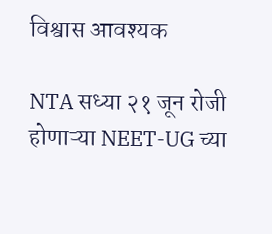विश्वास आवश्यक

NTA सध्या २१ जून रोजी होणाऱ्या NEET-UG च्या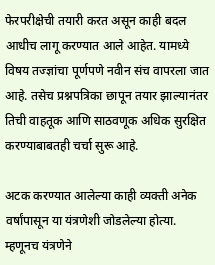फेरपरीक्षेची तयारी करत असून काही बदल आधीच लागू करण्यात आले आहेत. यामध्ये विषय तज्ज्ञांचा पूर्णपणे नवीन संच वापरला जात आहे. तसेच प्रश्नपत्रिका छापून तयार झाल्यानंतर तिची वाहतूक आणि साठवणूक अधिक सुरक्षित करण्याबाबतही चर्चा सुरू आहे.

अटक करण्यात आलेल्या काही व्यक्ती अनेक वर्षांपासून या यंत्रणेशी जोडलेल्या होत्या. म्हणूनच यंत्रणेने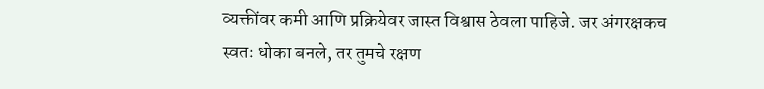व्यक्तींवर कमी आणि प्रक्रियेवर जास्त विश्वास ठेवला पाहिजे. जर अंगरक्षकच स्वतः धोका बनले, तर तुमचे रक्षण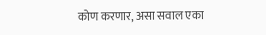कोण करणार, असा सवाल एका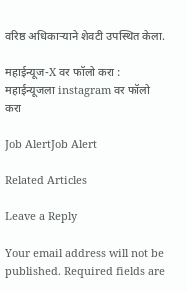वरिष्ठ अधिकाऱ्याने शेवटी उपस्थित केला.

महाईन्यूज-X वर फॉलो करा : महाईन्यूजला instagram वर फॉलो करा

Job AlertJob Alert

Related Articles

Leave a Reply

Your email address will not be published. Required fields are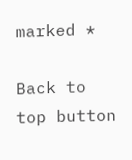marked *

Back to top button